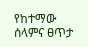የከተማው ሰላምና ፀጥታ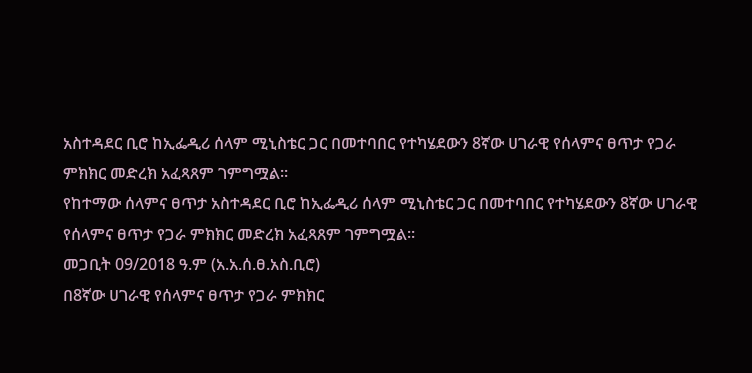አስተዳደር ቢሮ ከኢፌዲሪ ሰላም ሚኒስቴር ጋር በመተባበር የተካሄደውን 8ኛው ሀገራዊ የሰላምና ፀጥታ የጋራ ምክክር መድረክ አፈጻጸም ገምግሟል።
የከተማው ሰላምና ፀጥታ አስተዳደር ቢሮ ከኢፌዲሪ ሰላም ሚኒስቴር ጋር በመተባበር የተካሄደውን 8ኛው ሀገራዊ የሰላምና ፀጥታ የጋራ ምክክር መድረክ አፈጻጸም ገምግሟል።
መጋቢት 09/2018 ዓ.ም (አ.አ.ሰ.ፀ.አስ.ቢሮ)
በ8ኛው ሀገራዊ የሰላምና ፀጥታ የጋራ ምክክር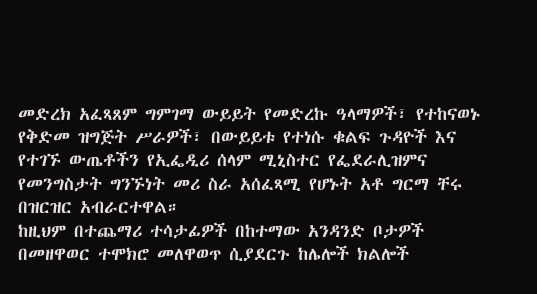መድረክ አፈጻጸም ግምገማ ውይይት የመድረኩ ዓላማዎች፣ የተከናወኑ የቅድመ ዝግጅት ሥራዎች፣ በውይይቱ የተነሱ ቁልፍ ጉዳዮች እና የተገኙ ውጤቶችን የኢፌዲሪ ሰላም ሚኒስተር የፌደራሊዝምና የመንግስታት ግንኙነት መሪ ስራ አሰፈጻሚ የሆኑት አቶ ግርማ ቸሩ በዝርዝር አብራርተዋል።
ከዚህም በተጨማሪ ተሳታፊዎች በከተማው አንዳንድ ቦታዎች በመዘዋወር ተሞክሮ መለዋወጥ ሲያደርጉ ከሌሎች ክልሎች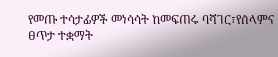የመጡ ተሳታፊዎች መነሳሳት ከመፍጠሩ ባሻገር፣የሰላምና ፀጥታ ተቋማት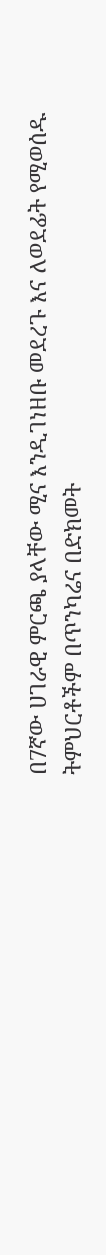በ7ኛው ሀገራዊ ምርጫ ያላቸው ሚና እንዲገነዘቡ መደረጉ እና ለወደፊት የሚወሰዱ ትምህርቶችም በጥንካሬና በድክመት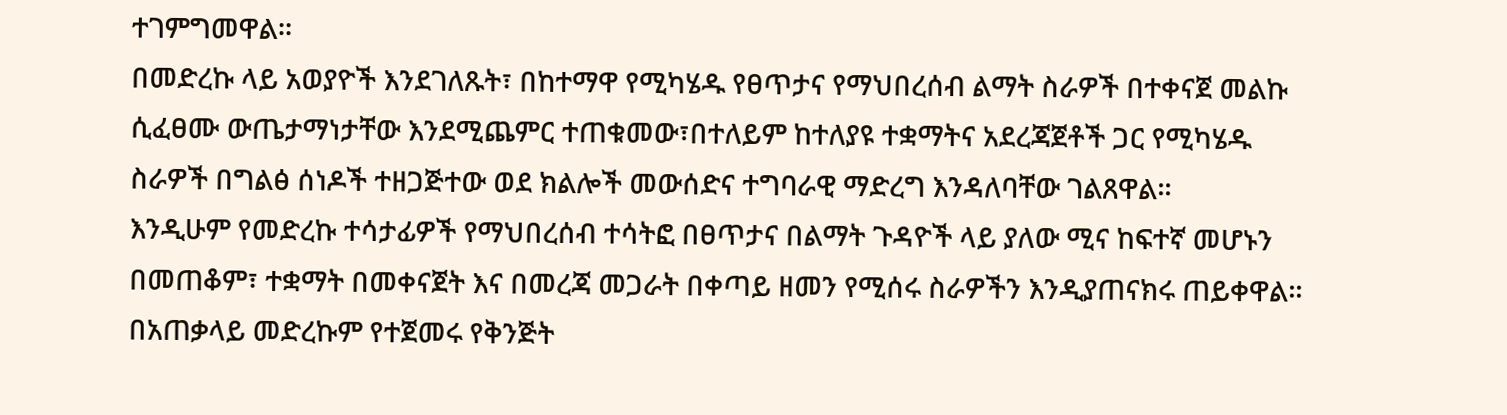ተገምግመዋል።
በመድረኩ ላይ አወያዮች እንደገለጹት፣ በከተማዋ የሚካሄዱ የፀጥታና የማህበረሰብ ልማት ስራዎች በተቀናጀ መልኩ ሲፈፀሙ ውጤታማነታቸው እንደሚጨምር ተጠቁመው፣በተለይም ከተለያዩ ተቋማትና አደረጃጀቶች ጋር የሚካሄዱ ስራዎች በግልፅ ሰነዶች ተዘጋጅተው ወደ ክልሎች መውሰድና ተግባራዊ ማድረግ እንዳለባቸው ገልጸዋል።
እንዲሁም የመድረኩ ተሳታፊዎች የማህበረሰብ ተሳትፎ በፀጥታና በልማት ጉዳዮች ላይ ያለው ሚና ከፍተኛ መሆኑን በመጠቆም፣ ተቋማት በመቀናጀት እና በመረጃ መጋራት በቀጣይ ዘመን የሚሰሩ ስራዎችን እንዲያጠናክሩ ጠይቀዋል።
በአጠቃላይ መድረኩም የተጀመሩ የቅንጅት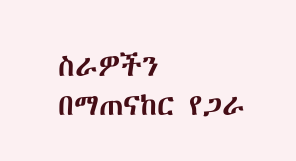ስራዎችን በማጠናከር የጋራ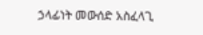ኃላፊነት መውሰድ አስፈላጊ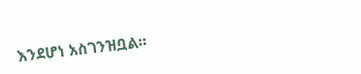እንደሆነ አስገንዝቧል።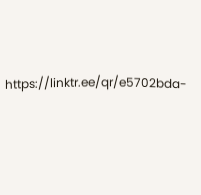https://linktr.ee/qr/e5702bda-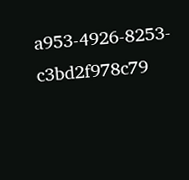a953-4926-8253-c3bd2f978c79